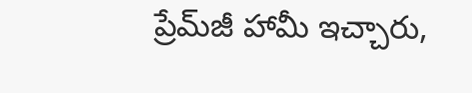ప్రేమ్‌జీ హామీ ఇచ్చారు,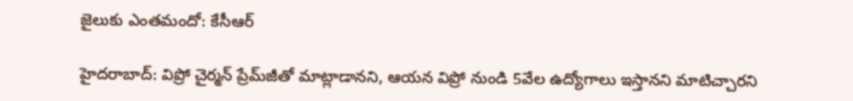జైలుకు ఎంతమందో: కేసీఆర్

హైదరాబాద్: విప్రో చైర్మన్ ప్రేమ్‌జీతో మాట్లాడానని, ఆయన విప్రో నుండి 5వేల ఉద్యోగాలు ఇస్తానని మాటిచ్చారని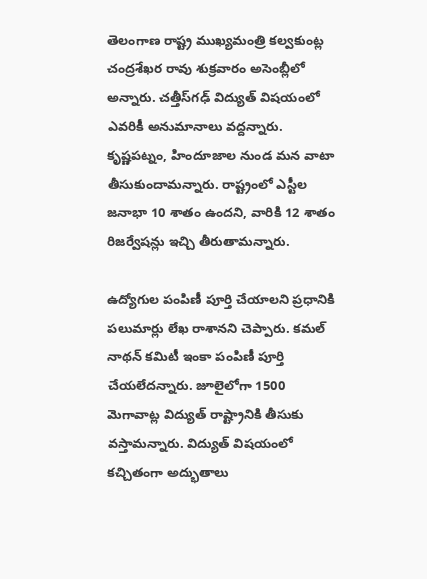తెలంగాణ రాష్ట్ర ముఖ్యమంత్రి కల్వకుంట్ల చంద్రశేఖర రావు శుక్రవారం అసెంబ్లీలో అన్నారు. చత్తీస్‌గఢ్ విద్యుత్ విషయంలో ఎవరికీ అనుమానాలు వద్దన్నారు. కృష్ణపట్నం, హిందూజాల నుండ మన వాటా తీసుకుందామన్నారు. రాష్ట్రంలో ఎస్టీల జనాభా 10 శాతం ఉందని, వారికి 12 శాతం రిజర్వేషన్లు ఇచ్చి తీరుతామన్నారు.

ఉద్యోగుల పంపిణీ పూర్తి చేయాలని ప్రధానికి పలుమార్లు లేఖ రాశానని చెప్పారు. కమల్ నాథన్ కమిటీ ఇంకా పంపిణీ పూర్తి చేయలేదన్నారు. జూలైలోగా 1500 మెగావాట్ల విద్యుత్ రాష్ట్రానికి తీసుకు వస్తామన్నారు. విద్యుత్ విషయంలో కచ్చితంగా అద్భుతాలు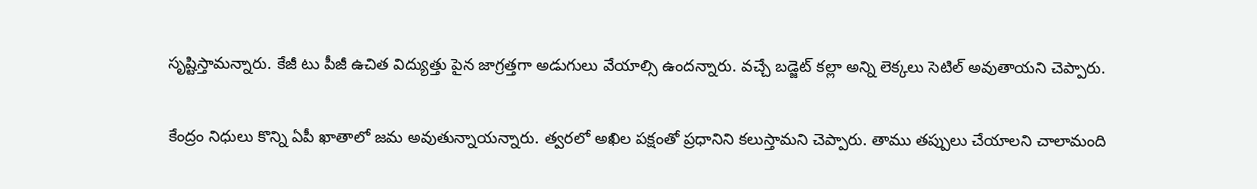సృష్టిస్తామన్నారు. కేజీ టు పీజీ ఉచిత విద్యుత్తు పైన జాగ్రత్తగా అడుగులు వేయాల్సి ఉందన్నారు. వచ్చే బడ్జెట్ కల్లా అన్ని లెక్కలు సెటిల్ అవుతాయని చెప్పారు.

కేంద్రం నిధులు కొన్ని ఏపీ ఖాతాలో జమ అవుతున్నాయన్నారు. త్వరలో అఖిల పక్షంతో ప్రధానిని కలుస్తామని చెప్పారు. తాము తప్పులు చేయాలని చాలామంది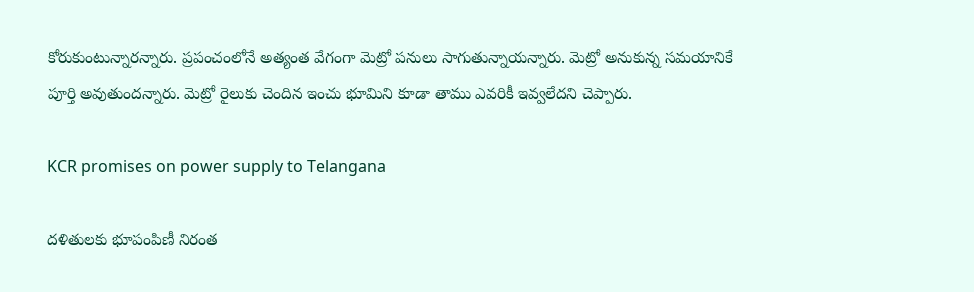కోరుకుంటున్నారన్నారు. ప్రపంచంలోనే అత్యంత వేగంగా మెట్రో పనులు సాగుతున్నాయన్నారు. మెట్రో అనుకున్న సమయానికే పూర్తి అవుతుందన్నారు. మెట్రో రైలుకు చెందిన ఇంచు భూమిని కూడా తాము ఎవరికీ ఇవ్వలేదని చెప్పారు.

KCR promises on power supply to Telangana

దళితులకు భూపంపిణీ నిరంత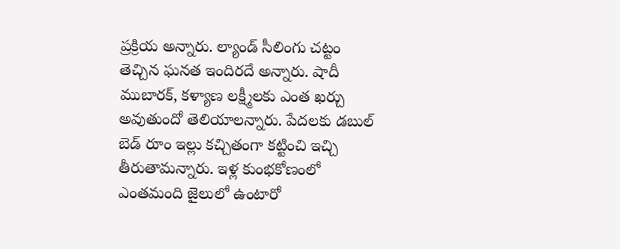ప్రక్రియ అన్నారు. ల్యాండ్ సీలింగు చట్టం తెచ్చిన ఘనత ఇందిరదే అన్నారు. షాదీ ముబారక్, కళ్యాణ లక్ష్మీలకు ఎంత ఖర్చు అవుతుందో తెలియాలన్నారు. పేదలకు డబుల్ బెడ్ రూం ఇల్లు కచ్చితంగా కట్టించి ఇచ్చి తీరుతామన్నారు. ఇళ్ల కుంభకోణంలో ఎంతమంది జైలులో ఉంటారో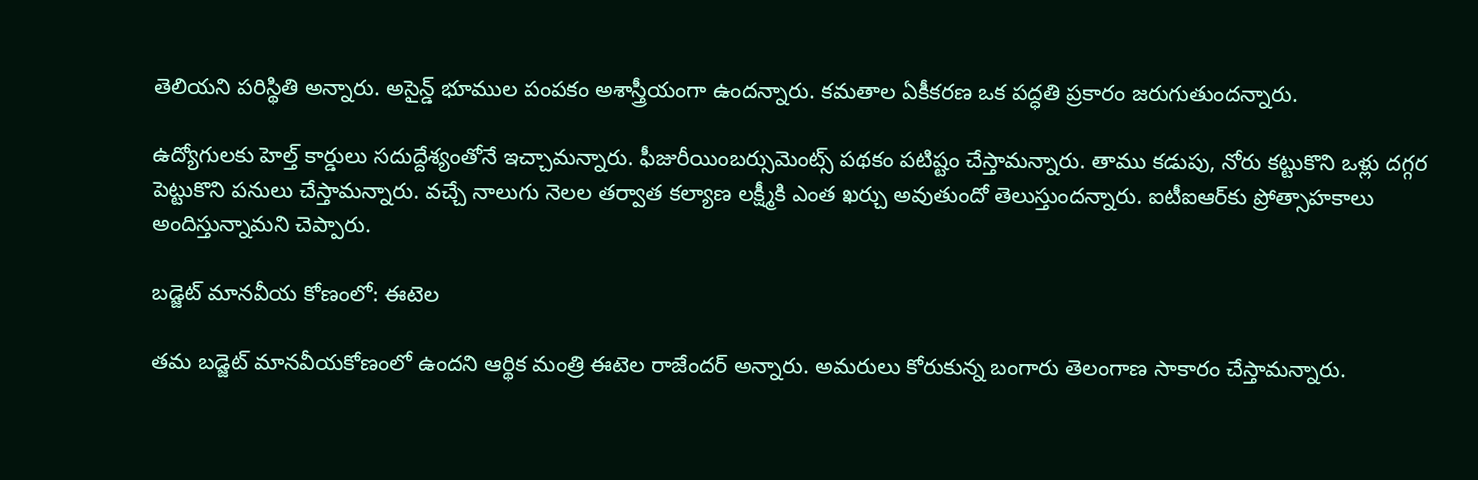తెలియని పరిస్థితి అన్నారు. అసైన్డ్ భూముల పంపకం అశాస్త్రీయంగా ఉందన్నారు. కమతాల ఏకీకరణ ఒక పద్ధతి ప్రకారం జరుగుతుందన్నారు.

ఉద్యోగులకు హెల్త్ కార్డులు సదుద్దేశ్యంతోనే ఇచ్చామన్నారు. ఫీజురీయింబర్సుమెంట్స్ పథకం పటిష్టం చేస్తామన్నారు. తాము కడుపు, నోరు కట్టుకొని ఒళ్లు దగ్గర పెట్టుకొని పనులు చేస్తామన్నారు. వచ్చే నాలుగు నెలల తర్వాత కల్యాణ లక్ష్మీకి ఎంత ఖర్చు అవుతుందో తెలుస్తుందన్నారు. ఐటీఐఆర్‌కు ప్రోత్సాహకాలు అందిస్తున్నామని చెప్పారు.

బడ్జెట్ మానవీయ కోణంలో: ఈటెల

తమ బడ్జెట్ మానవీయకోణంలో ఉందని ఆర్థిక మంత్రి ఈటెల రాజేందర్ అన్నారు. అమరులు కోరుకున్న బంగారు తెలంగాణ సాకారం చేస్తామన్నారు.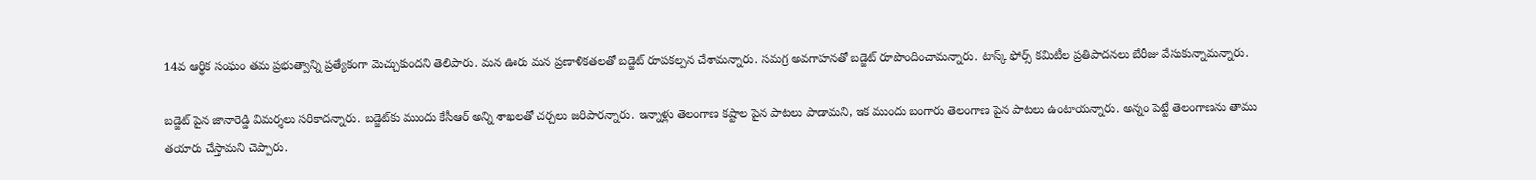14వ ఆర్థిక సంఘం తమ ప్రభుత్వాన్ని ప్రత్యేకంగా మెచ్చుకుందని తెలిపారు. మన ఊరు మన ప్రణాళికతలతో బడ్జెట్ రూపకల్పన చేశామన్నారు. సమగ్ర అవగాహనతో బడ్జెట్ రూపొందించామన్నారు. టాస్క్ ఫోర్స్ కమిటీల ప్రతిపాదనలు బేరీజు వేసుకున్నామన్నారు.

బడ్జెట్ పైన జానారెడ్డి విమర్శలు సరికాదన్నారు. బడ్జెట్‌కు ముందు కేసీఆర్ అన్ని శాఖలతో చర్చలు జరిపారన్నారు. ఇన్నాళ్లు తెలంగాణ కష్టాల పైన పాటలు పాడామని, ఇక ముందు బంగారు తెలంగాణ పైన పాటలు ఉంటాయన్నారు. అన్నం పెట్టే తెలంగాణను తాము తయారు చేస్తామని చెప్పారు.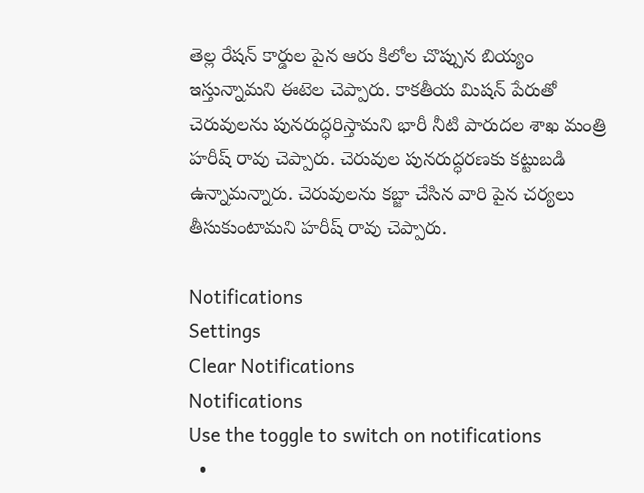తెల్ల రేషన్ కార్డుల పైన ఆరు కిలోల చొప్పున బియ్యం ఇస్తున్నామని ఈటెల చెప్పారు. కాకతీయ మిషన్ పేరుతో చెరువులను పునరుద్ధరిస్తామని భారీ నీటి పారుదల శాఖ మంత్రి హరీష్ రావు చెప్పారు. చెరువుల పునరుద్ధరణకు కట్టుబడి ఉన్నామన్నారు. చెరువులను కబ్జా చేసిన వారి పైన చర్యలు తీసుకుంటామని హరీష్ రావు చెప్పారు.

Notifications
Settings
Clear Notifications
Notifications
Use the toggle to switch on notifications
  •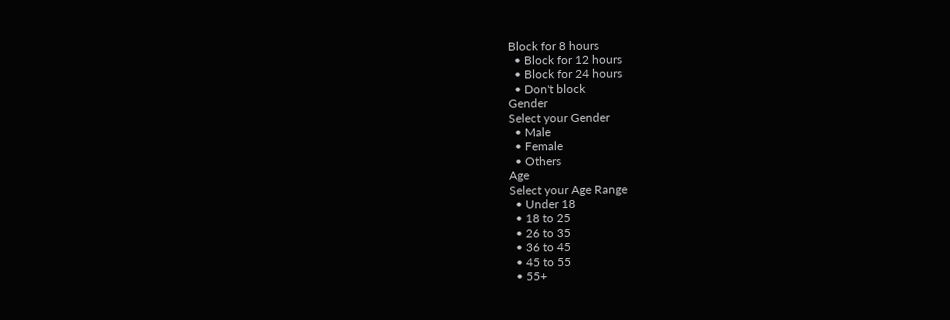Block for 8 hours
  • Block for 12 hours
  • Block for 24 hours
  • Don't block
Gender
Select your Gender
  • Male
  • Female
  • Others
Age
Select your Age Range
  • Under 18
  • 18 to 25
  • 26 to 35
  • 36 to 45
  • 45 to 55
  • 55+